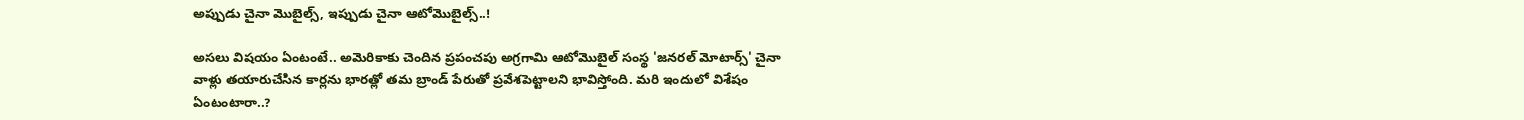అప్పుడు చైనా మొబైల్స్, ఇప్పుడు చైనా ఆటోమొబైల్స్..!

అసలు విషయం ఏంటంటే.. అమెరికాకు చెందిన ప్రపంచపు అగ్రగామి ఆటోమొబైల్ సంస్థ 'జనరల్ మోటార్స్' చైనా వాళ్లు తయారుచేసిన కార్లను భారత్లో తమ బ్రాండ్ పేరుతో ప్రవేశపెట్టాలని భావిస్తోంది. మరి ఇందులో విశేషం ఏంటంటారా..?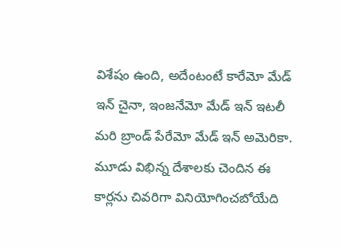విశేషం ఉంది, అదేంటంటే కారేమో మేడ్ ఇన్ చైనా, ఇంజనేమో మేడ్ ఇన్ ఇటలీ మరి బ్రాండ్ పేరేమో మేడ్ ఇన్ అమెరికా. మూడు విభిన్న దేశాలకు చెందిన ఈ కార్లను చివరిగా వినియోగించబోయేది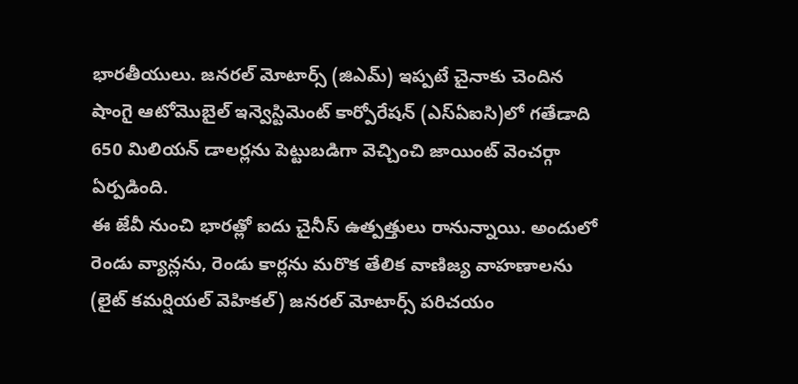భారతీయులు. జనరల్ మోటార్స్ (జిఎమ్) ఇప్పటే చైనాకు చెందిన షాంగై ఆటోమొబైల్ ఇన్వెస్టిమెంట్ కార్పోరేషన్ (ఎస్ఏఐసి)లో గతేడాది 650 మిలియన్ డాలర్లను పెట్టుబడిగా వెచ్చించి జాయింట్ వెంచర్గా ఏర్పడింది.
ఈ జేవీ నుంచి భారత్లో ఐదు చైనీస్ ఉత్పత్తులు రానున్నాయి. అందులో రెండు వ్యాన్లను, రెండు కార్లను మరొక తేలిక వాణిజ్య వాహణాలను (లైట్ కమర్షియల్ వెహికల్) జనరల్ మోటార్స్ పరిచయం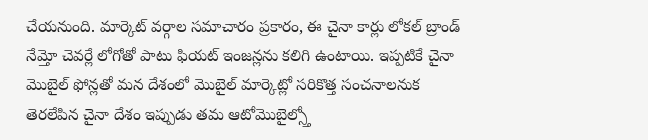చేయనుంది. మార్కెట్ వర్గాల సమాచారం ప్రకారం, ఈ చైనా కార్లు లోకల్ బ్రాండ్ నేమ్తో చెవర్లే లోగోతో పాటు ఫియట్ ఇంజన్లను కలిగి ఉంటాయి. ఇప్పటికే చైనా మొబైల్ ఫోన్లతో మన దేశంలో మొబైల్ మార్కెట్లో సరికొత్త సంచనాలనుక తెరలేపిన చైనా దేశం ఇప్పుడు తమ ఆటోమొబైల్స్తో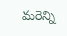మరెన్ని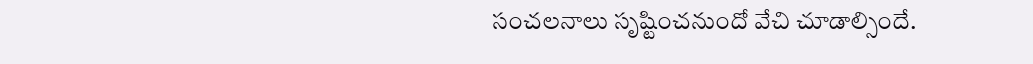సంచలనాలు సృష్టించనుందో వేచి చూడాల్సిందే.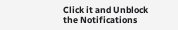Click it and Unblock the Notifications